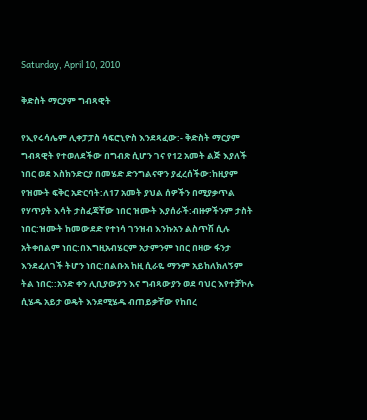Saturday, April 10, 2010

ቅድስት ማርያም ግብጻዊት

የኢየሩሳሌም ሊቀፓፓስ ሳፍሮኒዮስ እንደጻፈው:- ቅድስት ማርያም ግብጻዊት የተወለደችው በግብጽ ሲሆን ገና የ12 አመት ልጅ እያለች ነበር ወደ እስክንድርያ በመሄድ ድንግልናዋን ያፈረሰችው:ከዚያም የዝሙት ፍቅር አድርባት:ለ17 አመት ያህል ሰዎችን በሚያቃጥል የሃጥያት እሳት ታስፈጃቸው ነበር ዝሙት እያሰራች:ብዙዎችንም ታስት ነበር:ዝሙት ከመውደድ የተነሳ ገንዝብ እንኩአን ልስጥሽ ሲሉ አትቀበልም ነበር:በእግዚአብሄርም አታምንም ነበር በዛው ፋንታ እንደፈለገች ትሆን ነበር:በልቡአ ከዚ ሲራዬ ማንም አይከለክለኝም ትል ነበር::አንድ ቀን ሊቢያውያን እና ግብጻውያን ወደ ባህር እየተቻኮሉ ሲሄዱ አይታ ወዴት እንደሚሄዱ ብጠይቃቸው የከበረ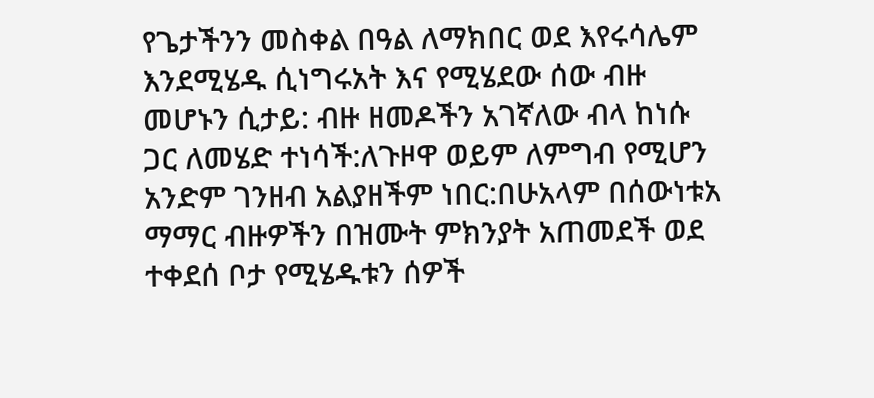የጌታችንን መስቀል በዓል ለማክበር ወደ እየሩሳሌም እንደሚሄዱ ሲነግሩአት እና የሚሄደው ሰው ብዙ መሆኑን ሲታይ: ብዙ ዘመዶችን አገኛለው ብላ ከነሱ ጋር ለመሄድ ተነሳች:ለጉዞዋ ወይም ለምግብ የሚሆን አንድም ገንዘብ አልያዘችም ነበር:በሁአላም በሰውነቱአ ማማር ብዙዎችን በዝሙት ምክንያት አጠመደች ወደ ተቀደሰ ቦታ የሚሄዱቱን ሰዎች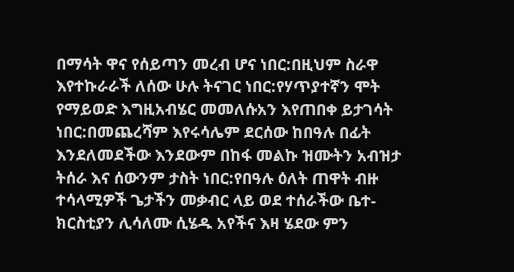በማሳት ዋና የሰይጣን መረብ ሆና ነበር:በዚህም ስራዋ እየተኩራራች ለሰው ሁሉ ትናገር ነበር:የሃጥያተኛን ሞት የማይወድ እግዚአብሄር መመለሱአን እየጠበቀ ይታገሳት ነበር:በመጨረሻም እየሩሳሌም ደርሰው ከበዓሉ በፊት እንደለመደችው እንደውም በከፋ መልኩ ዝሙትን አብዝታ ትሰራ እና ሰውንም ታስት ነበር:የበዓሉ ዕለት ጠዋት ብዙ ተሳላሚዎች ጌታችን መቃብር ላይ ወደ ተሰራችው ቤተ-ክርስቲያን ሊሳለሙ ሲሄዱ አየችና እዛ ሄደው ምን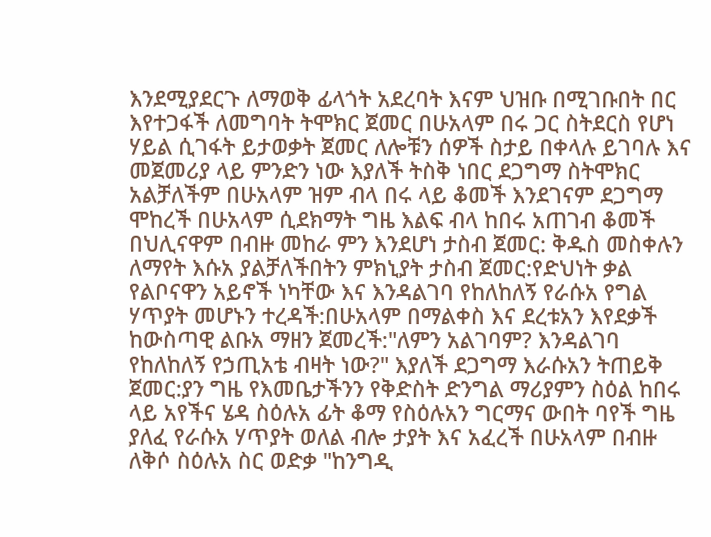እንደሚያደርጉ ለማወቅ ፊላጎት አደረባት እናም ህዝቡ በሚገቡበት በር እየተጋፋች ለመግባት ትሞክር ጀመር በሁአላም በሩ ጋር ስትደርስ የሆነ ሃይል ሲገፋት ይታወቃት ጀመር ለሎቹን ሰዎች ስታይ በቀላሉ ይገባሉ እና መጀመሪያ ላይ ምንድን ነው እያለች ትስቅ ነበር ደጋግማ ስትሞክር አልቻለችም በሁአላም ዝም ብላ በሩ ላይ ቆመች እንደገናም ደጋግማ ሞከረች በሁአላም ሲደክማት ግዜ እልፍ ብላ ከበሩ አጠገብ ቆመች በህሊናዋም በብዙ መከራ ምን እንደሆነ ታስብ ጀመር: ቅዱስ መስቀሉን ለማየት እሱአ ያልቻለችበትን ምክኒያት ታስብ ጀመር:የድህነት ቃል የልቦናዋን አይኖች ነካቸው እና እንዳልገባ የከለከለኝ የራሱአ የግል ሃጥያት መሆኑን ተረዳች:በሁአላም በማልቀስ እና ደረቱአን እየደቃች ከውስጣዊ ልቡአ ማዘን ጀመረች:"ለምን አልገባም? እንዳልገባ የከለከለኝ የኃጢአቴ ብዛት ነው?" እያለች ደጋግማ እራሱአን ትጠይቅ ጀመር:ያን ግዜ የእመቤታችንን የቅድስት ድንግል ማሪያምን ስዕል ከበሩ ላይ አየችና ሄዳ ስዕሉአ ፊት ቆማ የስዕሉአን ግርማና ውበት ባየች ግዜ ያለፈ የራሱአ ሃጥያት ወለል ብሎ ታያት እና አፈረች በሁአላም በብዙ ለቅሶ ስዕሉአ ስር ወድቃ "ከንግዲ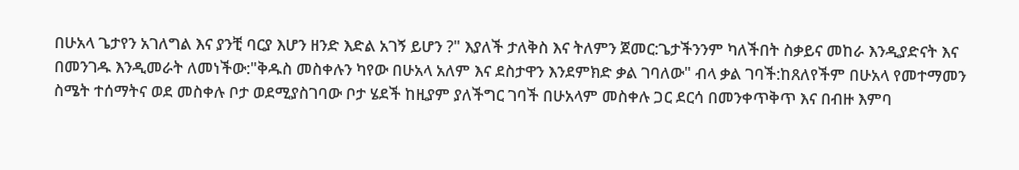በሁአላ ጌታየን አገለግል እና ያንቺ ባርያ እሆን ዘንድ እድል አገኝ ይሆን ?" እያለች ታለቅስ እና ትለምን ጀመር:ጌታችንንም ካለችበት ስቃይና መከራ እንዲያድናት እና በመንገዱ እንዲመራት ለመነችው:"ቅዱስ መስቀሉን ካየው በሁአላ አለም እና ደስታዋን እንደምክድ ቃል ገባለው" ብላ ቃል ገባች:ከጸለየችም በሁአላ የመተማመን ስሜት ተሰማትና ወደ መስቀሉ ቦታ ወደሚያስገባው ቦታ ሄደች ከዚያም ያለችግር ገባች በሁአላም መስቀሉ ጋር ደርሳ በመንቀጥቅጥ እና በብዙ እምባ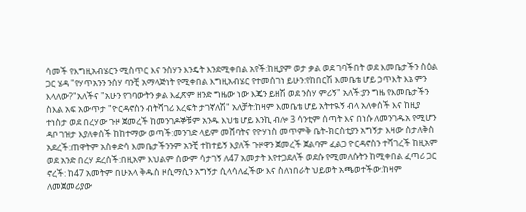ሳመች የእግዚአብሄርን ሚስጥር እና ንስሃን እንዴት እንደሚቀበል አየች:ከዚያም ወታ ቃል ወደ ገባችበት ወደ እመቤታችን ስዕል ጋር ሄዳ "የሃጥአንን ንሰሃ ባንቺ አማላጅነት የሚቀበል እግዚአብሄር የተመሰገነ ይሁን:የከበርሽ እመቤቴ ሆይ ኃጥእት እኔ ምን እላለው?"አለችና "አሁን የገባውትን ቃል እፈጽም ዘንድ ግዜው ነው እጄን ይዘሽ ወደ ንስሃ ምሪኝ" አለች:ያን ግዜ የእመቤታችን ስእል አፍ አውጥታ "ዮርዳኖስን ብትሻገሪ እረፍት ታገኛለሽ" አለቻት:ከዛም እመቤቴ ሆይ አትተዪኝ ብላ አለቀሰች እና ከዚያ ተነስታ ወደ በረሃው ጉዞ ጀመረች ከመንገዶኞቹም አንዱ እህቴ ሆይ እንኪ ብሎ 3 ሳንቲም ሰጣት እና በነሱ ለመንገዱአ የሚሆን ዳቦ ገዝታ እያለቀሰች ከከተማው ወጣች:መንገድ ላይም መሸባትና የዮሃነስ መጥምቅ ቤት-ክርስቲያን አግኝታ እዛው ስታለቅስ አደረች:ጠዋትም አስቀድሳ እመቤታችንንም አንቺ ተከተይኝ እያለች ጉዞዋን ጀመረች ጀልባም ፈልጋ ዮርዳኖስን ተሻገረች ከዚአም ወደ አንድ በረሃ ደረሰች:በዚአም እህልም ሰውም ሳታገኝ ለ47 አመታት እየተጋደለች ወደሱ የሚመለሱትን ከሚቀበል ፈጣሪ ጋር ኖረች: ከ47 አመትም በሁአላ ቅዱስ ዞሲማሲን አግኝታ ሲላሳለፈችው እና ስለነበራት ህይወት አጫወተችው:ከዛም ለመጀመሪያው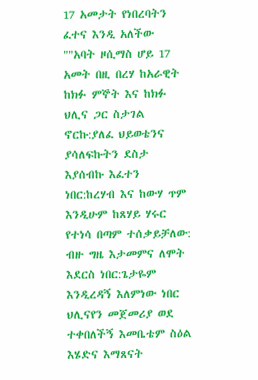17 አመታት የነበረባትን ፈተና እንዲ አለችው ""አባት ዞሲማስ ሆይ 17 አመት በዚ በረሃ ከአራዊት ከክፉ ምኞት እና ከክፉ ህሊና ጋር ስታገል ኖርኩ:ያለፈ ህይወቴንና ያሳለፍኩትን ደስታ እያሰብኩ እፈተን ነበር:ከረሃብ እና ከውሃ ጥም እንዲሁም ከጸሃይ ሃሩር የተነሳ በጣም ተሰቃይቻለው: ብዙ ግዜ እታመምና ለሞት እደርስ ነበር:ጌታዬም እንዲረዳኝ እለምነው ነበር ህሊናየን መጀመሪያ ወደ ተቀበለችኝ እመቤቴም ስዕል እሄድና እማጸናት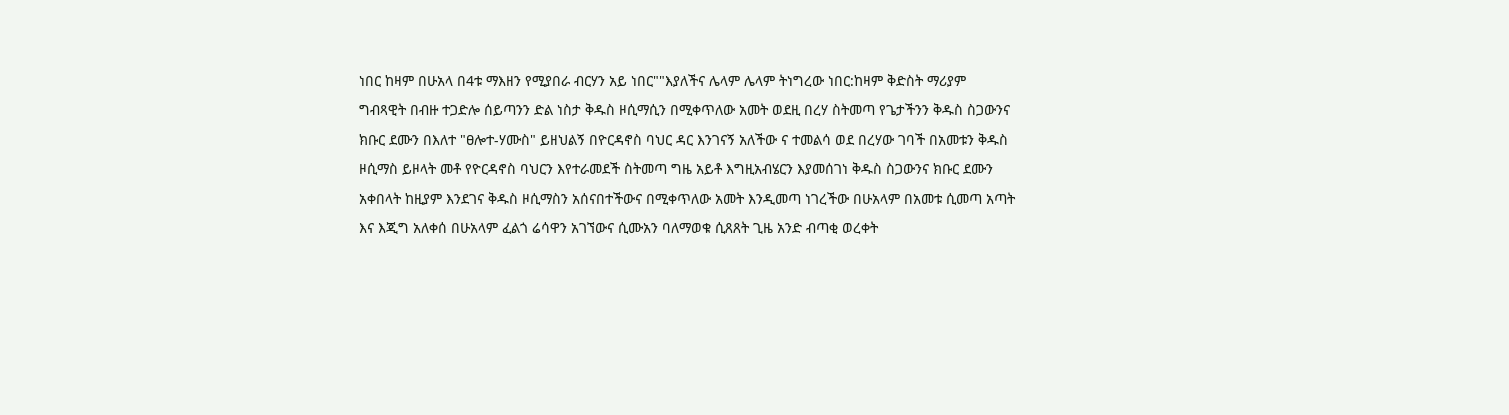ነበር ከዛም በሁአላ በ4ቱ ማእዘን የሚያበራ ብርሃን አይ ነበር""እያለችና ሌላም ሌላም ትነግረው ነበር:ከዛም ቅድስት ማሪያም ግብጻዊት በብዙ ተጋድሎ ሰይጣንን ድል ነስታ ቅዱስ ዞሲማሲን በሚቀጥለው አመት ወደዚ በረሃ ስትመጣ የጌታችንን ቅዱስ ስጋውንና ክቡር ደሙን በእለተ "ፀሎተ-ሃሙስ" ይዘህልኝ በዮርዳኖስ ባህር ዳር እንገናኝ አለችው ና ተመልሳ ወደ በረሃው ገባች በአመቱን ቅዱስ ዞሲማስ ይዞላት መቶ የዮርዳኖስ ባህርን እየተራመደች ስትመጣ ግዜ አይቶ እግዚአብሄርን እያመሰገነ ቅዱስ ስጋውንና ክቡር ደሙን አቀበላት ከዚያም እንደገና ቅዱስ ዞሲማስን አሰናበተችውና በሚቀጥለው አመት እንዲመጣ ነገረችው በሁአላም በአመቱ ሲመጣ አጣት እና እጂግ አለቀሰ በሁአላም ፈልጎ ሬሳዋን አገኘውና ሲሙአን ባለማወቁ ሲጸጸት ጊዜ አንድ ብጣቂ ወረቀት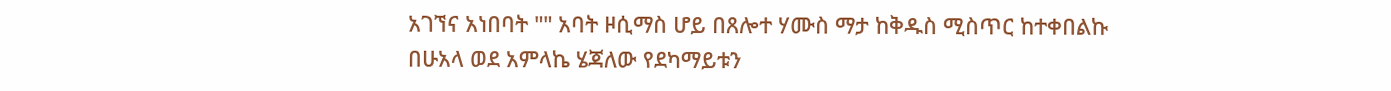አገኘና አነበባት "" አባት ዞሲማስ ሆይ በጸሎተ ሃሙስ ማታ ከቅዱስ ሚስጥር ከተቀበልኩ በሁአላ ወደ አምላኬ ሄጃለው የደካማይቱን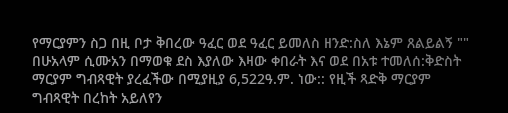የማርያምን ስጋ በዚ ቦታ ቅበረው ዓፈር ወደ ዓፈር ይመለስ ዘንድ:ስለ እኔም ጸልይልኝ "" በሁአላም ሲሙአን በማወቁ ደስ እያለው እዛው ቀበራት እና ወደ በአቱ ተመለሰ:ቅድስት ማርያም ግብጻዊት ያረፈችው በሚያዚያ 6,522ዓ.ም. ነው:: የዚች ጻድቅ ማርያም ግብጻዊት በረከት አይለየን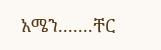አሜን.......ቸር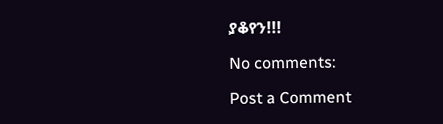ያቆየን!!!

No comments:

Post a Comment